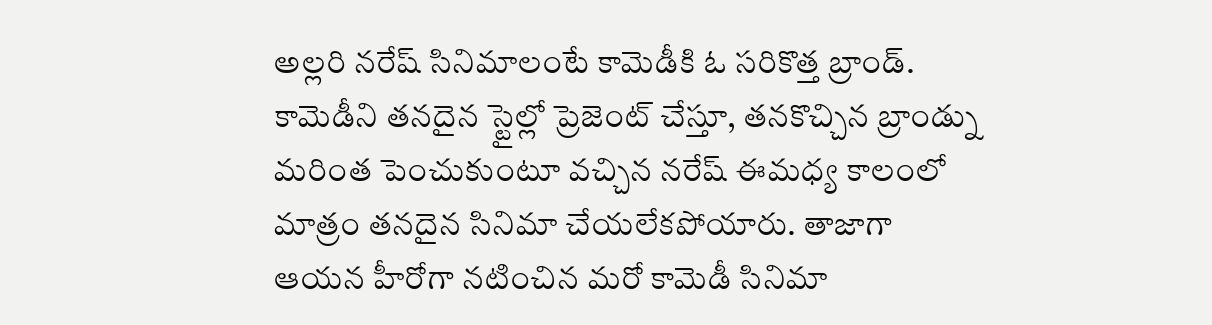అల్లరి నరేష్ సినిమాలంటే కామెడీకి ఓ సరికొత్త బ్రాండ్. కామెడీని తనదైన స్టైల్లో ప్రెజెంట్ చేస్తూ, తనకొచ్చిన బ్రాండ్ను మరింత పెంచుకుంటూ వచ్చిన నరేష్ ఈమధ్య కాలంలో మాత్రం తనదైన సినిమా చేయలేకపోయారు. తాజాగా ఆయన హీరోగా నటించిన మరో కామెడీ సినిమా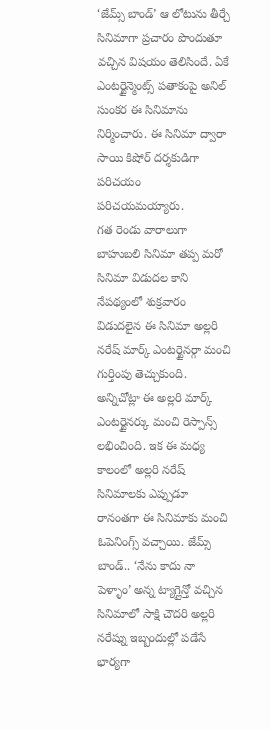‘జేమ్స్ బాండ్’ ఆ లోటును తీర్చే సినిమాగా ప్రచారం పొందుతూ వచ్చిన విషయం తెలిసిందే. ఏకే ఎంటర్టైన్మెంట్స్ పతాకంపై అనిల్ సుంకర ఈ సినిమాను నిర్మించారు. ఈ సినిమా ద్వారా సాయి కిషోర్ దర్శకుడిగా పరిచయం పరిచయమయ్యారు.
గత రెండు వారాలుగా బాహుబలి సినిమా తప్ప మరో సినిమా విడుదల కాని నేపథ్యంలో శుక్రవారం విడుదలైన ఈ సినిమా అల్లరి నరేష్ మార్క్ ఎంటర్టైనర్గా మంచి గుర్తింపు తెచ్చుకుంది. అన్నిచోట్లా ఈ అల్లరి మార్క్ ఎంటర్టైనర్కు మంచి రెస్పాన్స్ లభించింది. ఇక ఈ మధ్య కాలంలో అల్లరి నరేష్ సినిమాలకు ఎప్పుడూ రానంతగా ఈ సినిమాకు మంచి ఓపెనింగ్స్ వచ్చాయి. జేమ్స్ బాండ్.. ‘నేను కాదు నా పెళ్ళాం’ అన్న ట్యాగ్లైన్తో వచ్చిన సినిమాలో సాక్షి చౌదరి అల్లరి నరేష్ను ఇబ్బందుల్లో పడేసే భార్యగా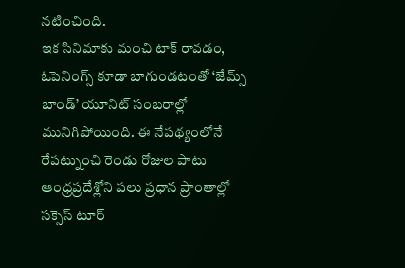నటించింది.
ఇక సినిమాకు మంచి టాక్ రావడం, ఓపెనింగ్స్ కూడా బాగుండటంతో ‘జేమ్స్ బాండ్’ యూనిట్ సంబరాల్లో మునిగిపోయింది. ఈ నేపథ్యంలోనే రేపట్నుంచి రెండు రోజుల పాటు ఆంధ్రప్రదేశ్లోని పలు ప్రధాన ప్రాంతాల్లో సక్సెస్ టూర్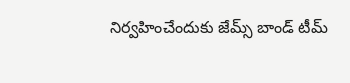నిర్వహించేందుకు జేమ్స్ బాండ్ టీమ్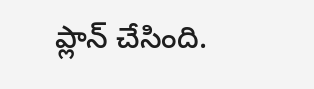ప్లాన్ చేసింది.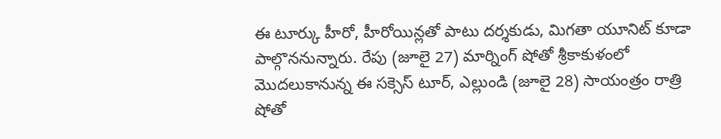ఈ టూర్కు హీరో, హీరోయిన్లతో పాటు దర్శకుడు, మిగతా యూనిట్ కూడా పాల్గొననున్నారు. రేపు (జూలై 27) మార్నింగ్ షోతో శ్రీకాకుళంలో మొదలుకానున్న ఈ సక్సెస్ టూర్, ఎల్లుండి (జూలై 28) సాయంత్రం రాత్రి షోతో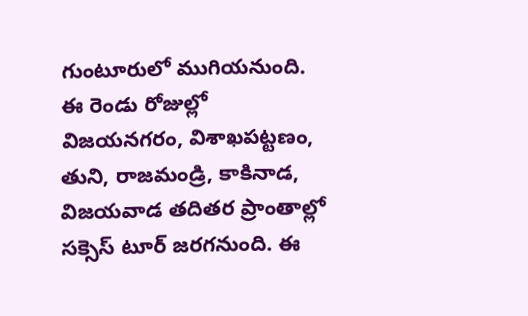గుంటూరులో ముగియనుంది.
ఈ రెండు రోజుల్లో విజయనగరం, విశాఖపట్టణం, తుని, రాజమండ్రి, కాకినాడ, విజయవాడ తదితర ప్రాంతాల్లో సక్సెస్ టూర్ జరగనుంది. ఈ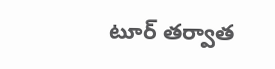టూర్ తర్వాత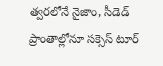త్వరలోనే నైజాం, సీడెడ్ ప్రాంతాల్లోనూ సక్సెస్ టూర్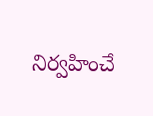నిర్వహించే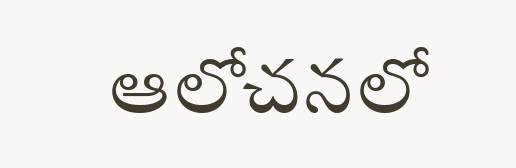ఆలోచనలో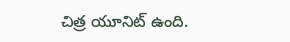చిత్ర యూనిట్ ఉంది.